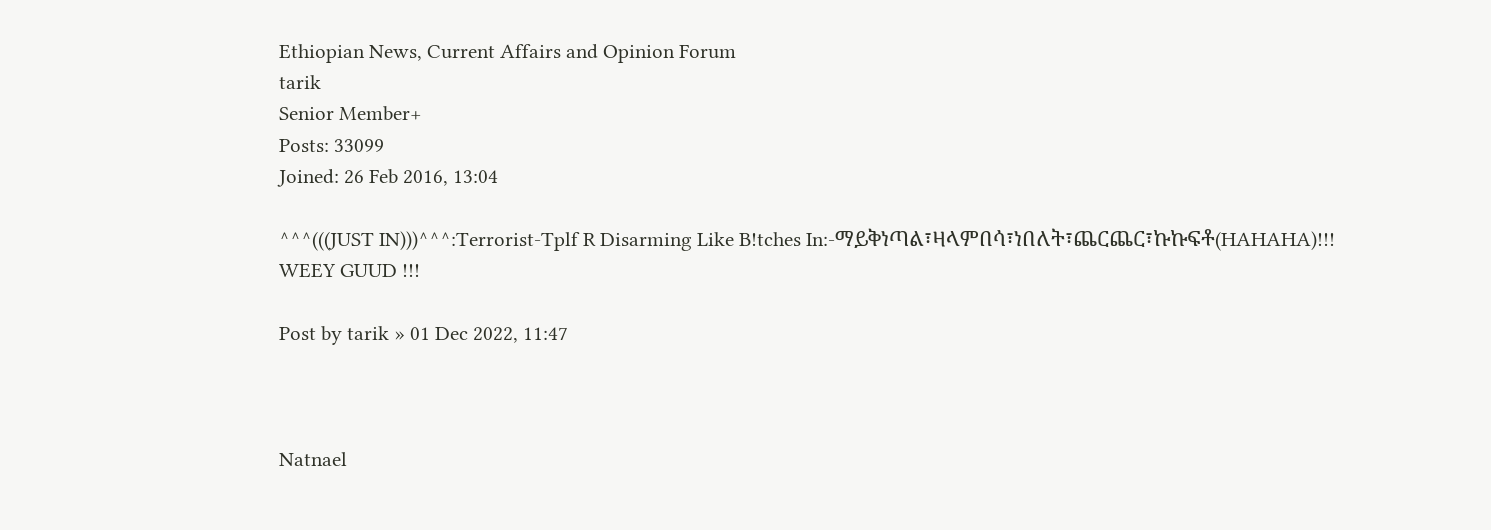Ethiopian News, Current Affairs and Opinion Forum
tarik
Senior Member+
Posts: 33099
Joined: 26 Feb 2016, 13:04

^^^(((JUST IN)))^^^:Terrorist-Tplf R Disarming Like B!tches In:-ማይቅነጣል፣ዛላምበሳ፣ነበለት፣ጨርጨር፣ኩኩፍቶ(HAHAHA)!!! WEEY GUUD !!!

Post by tarik » 01 Dec 2022, 11:47



Natnael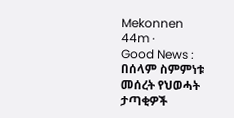Mekonnen
44m ·
Good News : በሰላም ስምምነቱ መሰረት የህወሓት ታጣቂዎች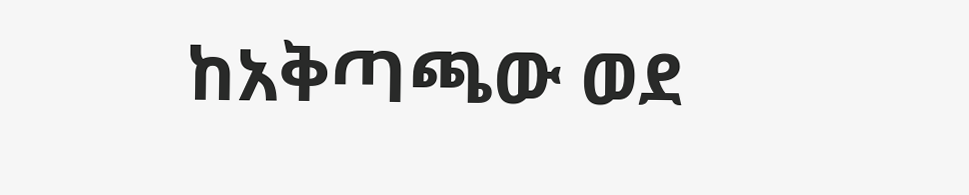ከአቅጣጫው ወደ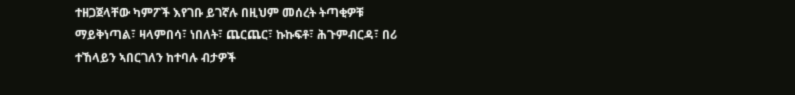ተዘጋጀላቸው ካምፖች እየገቡ ይገኛሉ በዚህም መሰረት ትጣቂዎቹ ማይቅነጣል፣ ዛላምበሳ፣ ነበለት፣ ጨርጨር፣ ኩኩፍቶ፣ ሕጉምብርዳ፣ በሪ ተኸላይን ኣበርገለን ከተባሉ ብታዎች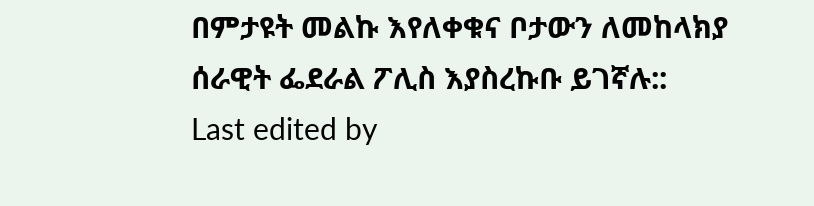በምታዩት መልኩ እየለቀቁና ቦታውን ለመከላክያ ሰራዊት ፌደራል ፖሊስ እያስረኩቡ ይገኛሉ::
Last edited by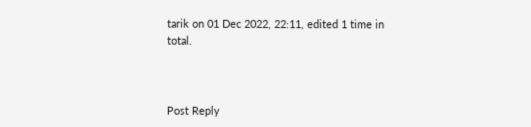tarik on 01 Dec 2022, 22:11, edited 1 time in total.



Post Reply